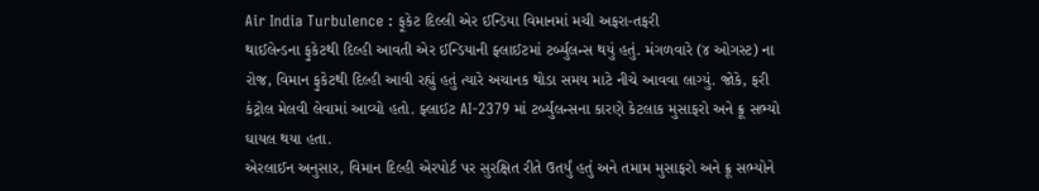Air India Turbulence : ફૂકેટ દિલ્લી એર ઈન્ડિયા વિમાનમાં મચી અફરા-તફરી
થાઈલેન્ડના ફુકેટથી દિલ્હી આવતી એર ઈન્ડિયાની ફ્લાઈટમાં ટર્બ્યુલન્સ થયું હતું. મંગળવારે (૪ ઓગસ્ટ) ના રોજ, વિમાન ફુકેટથી દિલ્હી આવી રહ્યું હતું ત્યારે અચાનક થોડા સમય માટે નીચે આવવા લાગ્યું. જોકે, ફરી કંટ્રોલ મેલવી લેવામાં આવ્યો હતો. ફ્લાઈટ AI-2379 માં ટર્બ્યુલન્સના કારણે કેટલાક મુસાફરો અને ક્રૂ સભ્યો ઘાયલ થયા હતા.
એરલાઈન અનુસાર, વિમાન દિલ્હી એરપોર્ટ પર સુરક્ષિત રીતે ઉતર્યું હતું અને તમામ મુસાફરો અને ક્રૂ સભ્યોને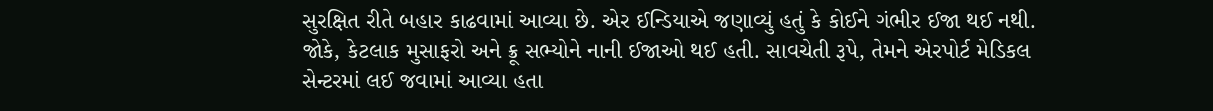સુરક્ષિત રીતે બહાર કાઢવામાં આવ્યા છે. એર ઈન્ડિયાએ જણાવ્યું હતું કે કોઈને ગંભીર ઈજા થઈ નથી. જોકે, કેટલાક મુસાફરો અને ક્રૂ સભ્યોને નાની ઈજાઓ થઈ હતી. સાવચેતી રૂપે, તેમને એરપોર્ટ મેડિકલ સેન્ટરમાં લઈ જવામાં આવ્યા હતા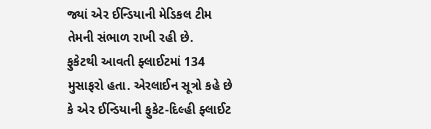જ્યાં એર ઈન્ડિયાની મેડિકલ ટીમ તેમની સંભાળ રાખી રહી છે.
ફુકેટથી આવતી ફ્લાઈટમાં 134 મુસાફરો હતા. એરલાઈન સૂત્રો કહે છે કે એર ઈન્ડિયાની ફુકેટ-દિલ્હી ફ્લાઈટ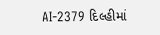AI-2379 દિલ્હીમાં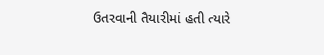ઉતરવાની તૈયારીમાં હતી ત્યારે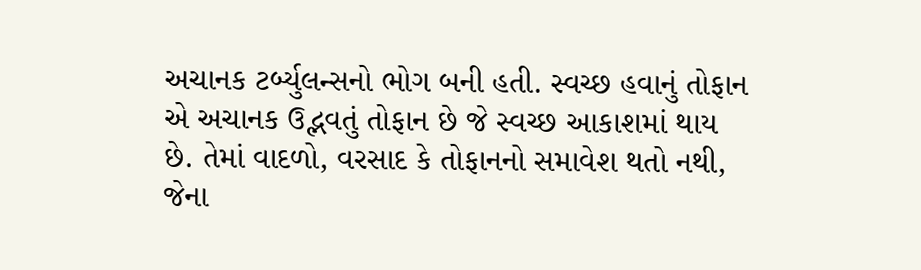અચાનક ટર્બ્યુલન્સનો ભોગ બની હતી. સ્વચ્છ હવાનું તોફાન એ અચાનક ઉદ્ભવતું તોફાન છે જે સ્વચ્છ આકાશમાં થાય છે. તેમાં વાદળો, વરસાદ કે તોફાનનો સમાવેશ થતો નથી, જેના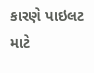કારણે પાઇલટ માટે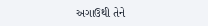અગાઉથી તેને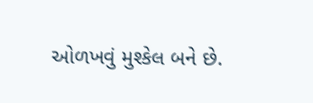ઓળખવું મુશ્કેલ બને છે.